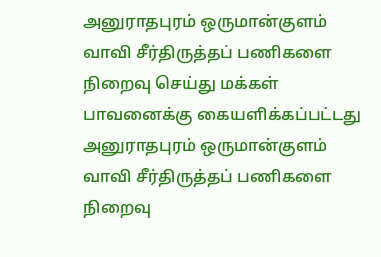அனுராதபுரம் ஒருமான்குளம் வாவி சீர்திருத்தப் பணிகளை நிறைவு செய்து மக்கள் பாவனைக்கு கையளிக்கப்பட்டது
அனுராதபுரம் ஒருமான்குளம் வாவி சீர்திருத்தப் பணிகளை நிறைவு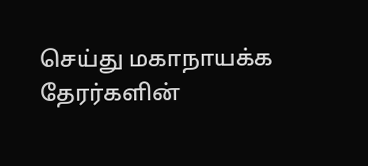செய்து மகாநாயக்க தேரர்களின்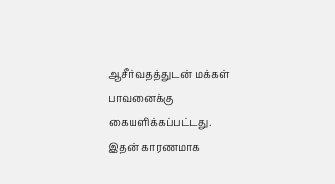ஆசீர்வதத்துடன் மக்கள் பாவனைக்கு கையளிக்கப்பட்டது.
இதன் காரணமாக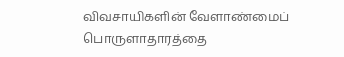விவசாயிகளின் வேளாண்மைப் பொருளாதாரத்தை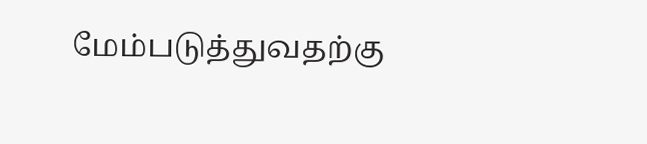மேம்படுத்துவதற்கு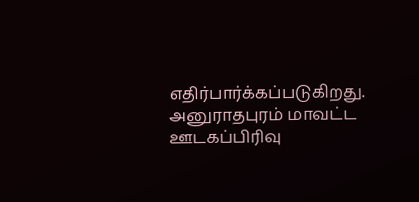எதிர்பார்க்கப்படுகிறது.
அனுராதபுரம் மாவட்ட ஊடகப்பிரிவு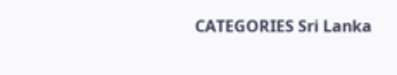CATEGORIES Sri Lanka